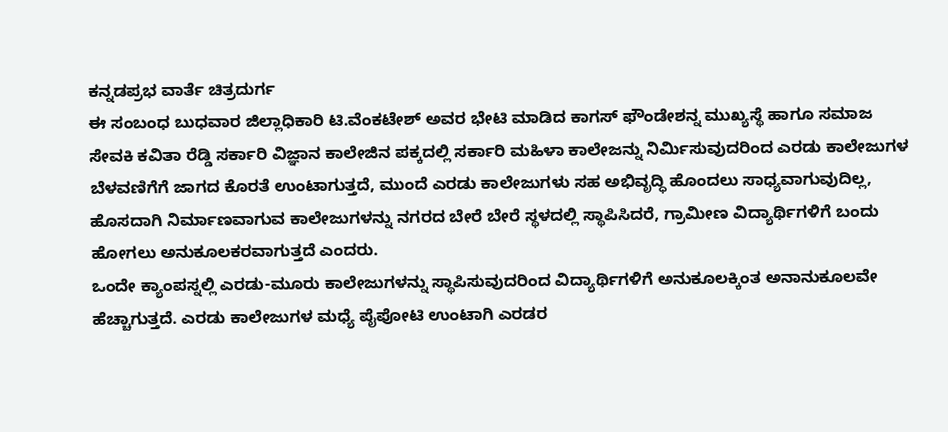ಕನ್ನಡಪ್ರಭ ವಾರ್ತೆ ಚಿತ್ರದುರ್ಗ
ಈ ಸಂಬಂಧ ಬುಧವಾರ ಜಿಲ್ಲಾಧಿಕಾರಿ ಟಿ.ವೆಂಕಟೇಶ್ ಅವರ ಭೇಟಿ ಮಾಡಿದ ಕಾಗಸ್ ಫೌಂಡೇಶನ್ನ ಮುಖ್ಯಸ್ಥೆ ಹಾಗೂ ಸಮಾಜ ಸೇವಕಿ ಕವಿತಾ ರೆಡ್ಡಿ ಸರ್ಕಾರಿ ವಿಜ್ಞಾನ ಕಾಲೇಜಿನ ಪಕ್ಕದಲ್ಲಿ ಸರ್ಕಾರಿ ಮಹಿಳಾ ಕಾಲೇಜನ್ನು ನಿರ್ಮಿಸುವುದರಿಂದ ಎರಡು ಕಾಲೇಜುಗಳ ಬೆಳವಣಿಗೆಗೆ ಜಾಗದ ಕೊರತೆ ಉಂಟಾಗುತ್ತದೆ, ಮುಂದೆ ಎರಡು ಕಾಲೇಜುಗಳು ಸಹ ಅಭಿವೃದ್ಧಿ ಹೊಂದಲು ಸಾಧ್ಯವಾಗುವುದಿಲ್ಲ, ಹೊಸದಾಗಿ ನಿರ್ಮಾಣವಾಗುವ ಕಾಲೇಜುಗಳನ್ನು ನಗರದ ಬೇರೆ ಬೇರೆ ಸ್ಥಳದಲ್ಲಿ ಸ್ಥಾಪಿಸಿದರೆ, ಗ್ರಾಮೀಣ ವಿದ್ಯಾರ್ಥಿಗಳಿಗೆ ಬಂದು ಹೋಗಲು ಅನುಕೂಲಕರವಾಗುತ್ತದೆ ಎಂದರು.
ಒಂದೇ ಕ್ಯಾಂಪಸ್ನಲ್ಲಿ ಎರಡು-ಮೂರು ಕಾಲೇಜುಗಳನ್ನು ಸ್ಥಾಪಿಸುವುದರಿಂದ ವಿದ್ಯಾರ್ಥಿಗಳಿಗೆ ಅನುಕೂಲಕ್ಕಿಂತ ಅನಾನುಕೂಲವೇ ಹೆಚ್ಚಾಗುತ್ತದೆ. ಎರಡು ಕಾಲೇಜುಗಳ ಮಧ್ಯೆ ಪೈಪೋಟಿ ಉಂಟಾಗಿ ಎರಡರ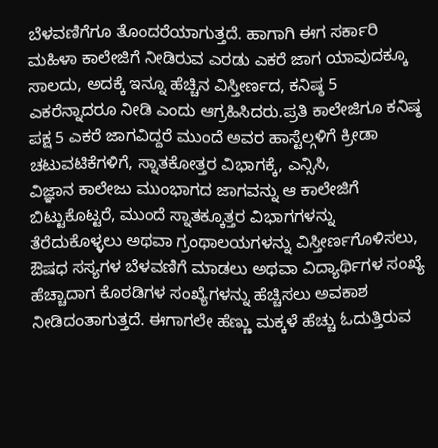ಬೆಳವಣಿಗೆಗೂ ತೊಂದರೆಯಾಗುತ್ತದೆ. ಹಾಗಾಗಿ ಈಗ ಸರ್ಕಾರಿ ಮಹಿಳಾ ಕಾಲೇಜಿಗೆ ನೀಡಿರುವ ಎರಡು ಎಕರೆ ಜಾಗ ಯಾವುದಕ್ಕೂ ಸಾಲದು, ಅದಕ್ಕೆ ಇನ್ನೂ ಹೆಚ್ಚಿನ ವಿಸ್ತೀರ್ಣದ, ಕನಿಷ್ಠ 5 ಎಕರೆನ್ನಾದರೂ ನೀಡಿ ಎಂದು ಆಗ್ರಹಿಸಿದರು.ಪ್ರತಿ ಕಾಲೇಜಿಗೂ ಕನಿಷ್ಠ ಪಕ್ಷ 5 ಎಕರೆ ಜಾಗವಿದ್ದರೆ ಮುಂದೆ ಅವರ ಹಾಸ್ಟೆಲ್ಗಳಿಗೆ ಕ್ರೀಡಾ ಚಟುವಟಿಕೆಗಳಿಗೆ, ಸ್ನಾತಕೋತ್ತರ ವಿಭಾಗಕ್ಕೆ, ಎನ್ಸಿಸಿ,
ವಿಜ್ಞಾನ ಕಾಲೇಜು ಮುಂಭಾಗದ ಜಾಗವನ್ನು ಆ ಕಾಲೇಜಿಗೆ ಬಿಟ್ಟುಕೊಟ್ಟರೆ, ಮುಂದೆ ಸ್ನಾತಕ್ಕೂತ್ತರ ವಿಭಾಗಗಳನ್ನು ತೆರೆದುಕೊಳ್ಳಲು ಅಥವಾ ಗ್ರಂಥಾಲಯಗಳನ್ನು ವಿಸ್ತೀರ್ಣಗೊಳಿಸಲು, ಔಷಧ ಸಸ್ಯಗಳ ಬೆಳವಣಿಗೆ ಮಾಡಲು ಅಥವಾ ವಿದ್ಯಾರ್ಥಿಗಳ ಸಂಖ್ಯೆ ಹೆಚ್ಚಾದಾಗ ಕೊಠಡಿಗಳ ಸಂಖ್ಯೆಗಳನ್ನು ಹೆಚ್ಚಿಸಲು ಅವಕಾಶ ನೀಡಿದಂತಾಗುತ್ತದೆ. ಈಗಾಗಲೇ ಹೆಣ್ಣು ಮಕ್ಕಳೆ ಹೆಚ್ಚು ಓದುತ್ತಿರುವ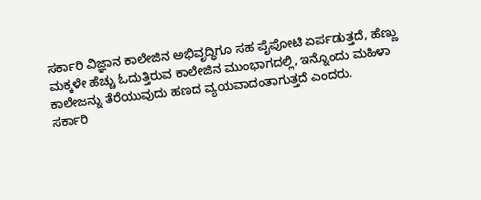ಸರ್ಕಾರಿ ವಿಜ್ಞಾನ ಕಾಲೇಜಿನ ಅಭಿವೃದ್ಧಿಗೂ ಸಹ ಪೈಪೋಟಿ ಏರ್ಪಡುತ್ತದೆ, ಹೆಣ್ಣು ಮಕ್ಕಳೇ ಹೆಚ್ಚು ಓದುತ್ತಿರುವ ಕಾಲೇಜಿನ ಮುಂಭಾಗದಲ್ಲಿ, ಇನ್ನೊಂದು ಮಹಿಳಾ ಕಾಲೇಜನ್ನು ತೆರೆಯುವುದು ಹಣದ ವ್ಯಯವಾದಂತಾಗುತ್ತದೆ ಎಂದರು.
ಸರ್ಕಾರಿ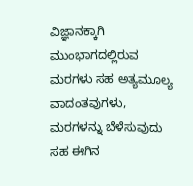ವಿಜ್ಞಾನಕ್ಕಾಗಿ ಮುಂಭಾಗದಲ್ಲಿರುವ ಮರಗಳು ಸಹ ಅತ್ಯಮೂಲ್ಯ ವಾದಂತವುಗಳು, ಮರಗಳನ್ನು ಬೆಳೆಸುವುದು ಸಹ ಈಗಿನ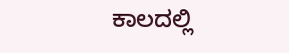ಕಾಲದಲ್ಲಿ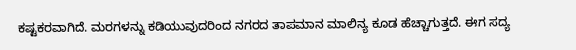ಕಷ್ಟಕರವಾಗಿದೆ. ಮರಗಳನ್ನು ಕಡಿಯುವುದರಿಂದ ನಗರದ ತಾಪಮಾನ ಮಾಲಿನ್ಯ ಕೂಡ ಹೆಚ್ಚಾಗುತ್ತದೆ. ಈಗ ಸದ್ಯ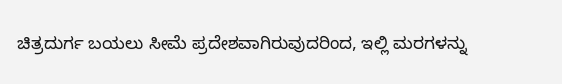ಚಿತ್ರದುರ್ಗ ಬಯಲು ಸೀಮೆ ಪ್ರದೇಶವಾಗಿರುವುದರಿಂದ, ಇಲ್ಲಿ ಮರಗಳನ್ನು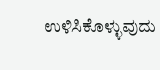ಉಳಿಸಿಕೊಳ್ಳುವುದು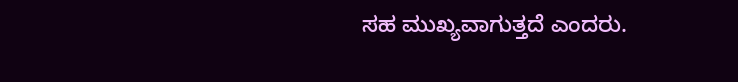ಸಹ ಮುಖ್ಯವಾಗುತ್ತದೆ ಎಂದರು.